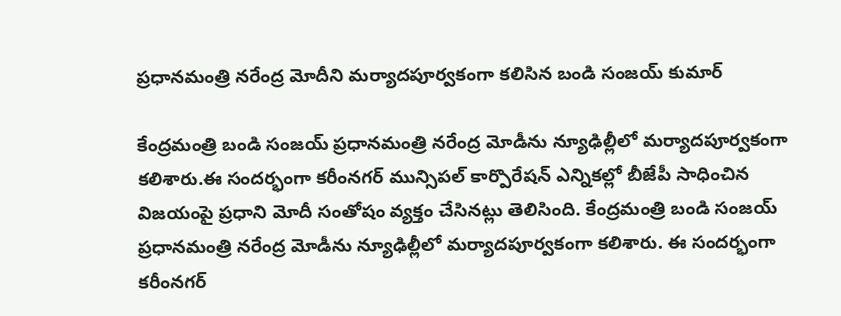ప్రధానమంత్రి నరేంద్ర మోదీని మర్యాదపూర్వకంగా కలిసిన బండి సంజయ్ కుమార్

కేంద్రమంత్రి బండి సంజయ్ ప్రధానమంత్రి నరేంద్ర మోడీను న్యూఢిల్లీలో మర్యాదపూర్వకంగా కలిశారు.ఈ సందర్భంగా కరీంనగర్ మున్సిపల్ కార్పొరేషన్ ఎన్నికల్లో బీజేపీ సాధించిన విజయంపై ప్రధాని మోదీ సంతోషం వ్యక్తం చేసినట్లు తెలిసింది. కేంద్రమంత్రి బండి సంజయ్ ప్రధానమంత్రి నరేంద్ర మోడీను న్యూఢిల్లీలో మర్యాదపూర్వకంగా కలిశారు. ఈ సందర్భంగా కరీంనగర్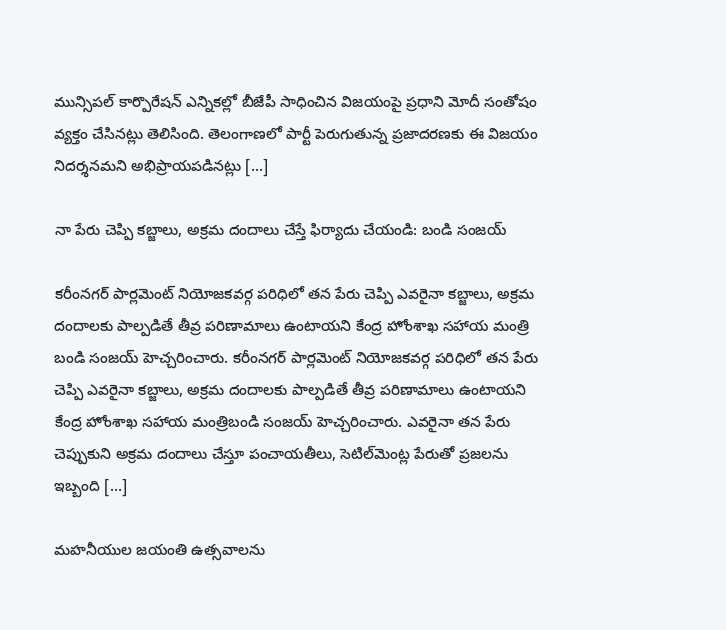మున్సిపల్ కార్పొరేషన్ ఎన్నికల్లో బీజేపీ సాధించిన విజయంపై ప్రధాని మోదీ సంతోషం వ్యక్తం చేసినట్లు తెలిసింది. తెలంగాణలో పార్టీ పెరుగుతున్న ప్రజాదరణకు ఈ విజయం నిదర్శనమని అభిప్రాయపడినట్లు […]

నా పేరు చెప్పి కబ్జాలు, అక్రమ దందాలు చేస్తే ఫిర్యాదు చేయండి: బండి సంజయ్

కరీంనగర్ పార్లమెంట్ నియోజకవర్గ పరిధిలో తన పేరు చెప్పి ఎవరైనా కబ్జాలు, అక్రమ దందాలకు పాల్పడితే తీవ్ర పరిణామాలు ఉంటాయని కేంద్ర హోంశాఖ సహాయ మంత్రి బండి సంజయ్ హెచ్చరించారు. కరీంనగర్ పార్లమెంట్ నియోజకవర్గ పరిధిలో తన పేరు చెప్పి ఎవరైనా కబ్జాలు, అక్రమ దందాలకు పాల్పడితే తీవ్ర పరిణామాలు ఉంటాయని కేంద్ర హోంశాఖ సహాయ మంత్రిబండి సంజయ్ హెచ్చరించారు. ఎవరైనా తన పేరు చెప్పుకుని అక్రమ దందాలు చేస్తూ పంచాయతీలు, సెటిల్‌మెంట్ల పేరుతో ప్రజలను ఇబ్బంది […]

మహనీయుల జయంతి ఉత్సవాలను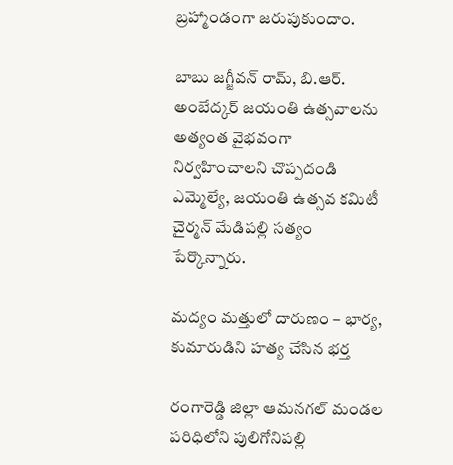బ్రహ్మాండంగా జరుపుకుందాం.

బాబు జగ్జీవన్ రామ్, బి.ఆర్. అంబేద్కర్ జయంతి ఉత్సవాలను అత్యంత వైభవంగా నిర్వహించాలని చొప్పదండి ఎమ్మెల్యే, జయంతి ఉత్సవ కమిటీ చైర్మన్ మేడిపల్లి సత్యం పేర్కొన్నారు.

మద్యం మత్తులో దారుణం – భార్య, కుమారుడిని హత్య చేసిన భర్త

రంగారెడ్డి జిల్లా ఆమనగల్ మండల పరిధిలోని పులిగోనిపల్లి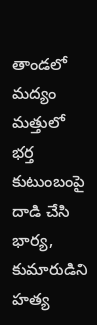తాండలో మద్యం మత్తులో భర్త కుటుంబంపై దాడి చేసి భార్య, కుమారుడిని హత్య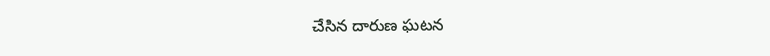చేసిన దారుణ ఘటన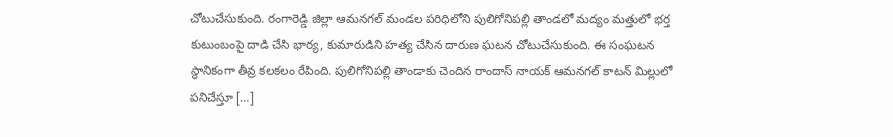చోటుచేసుకుంది. రంగారెడ్డి జిల్లా ఆమనగల్ మండల పరిధిలోని పులిగోనిపల్లి తాండలో మద్యం మత్తులో భర్త కుటుంబంపై దాడి చేసి భార్య, కుమారుడిని హత్య చేసిన దారుణ ఘటన చోటుచేసుకుంది. ఈ సంఘటన స్థానికంగా తీవ్ర కలకలం రేపింది. పులిగోనిపల్లి తాండాకు చెందిన రాందాస్ నాయక్ ఆమనగల్ కాటన్ మిల్లులో పనిచేస్తూ […]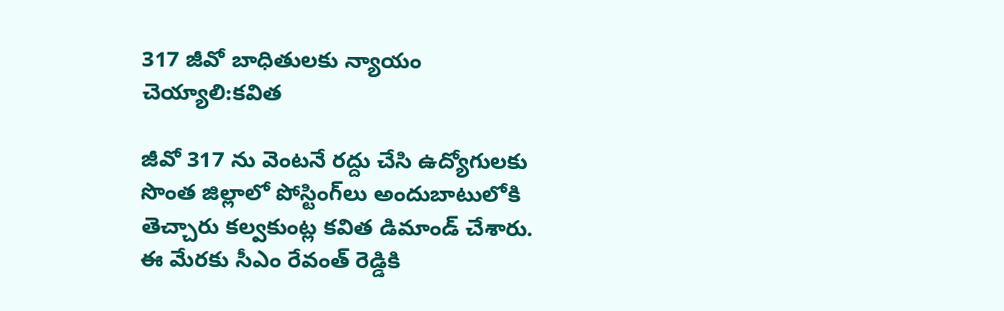317 జీవో బాధితులకు న్యాయం చెయ్యాలి:కవిత

జీవో 317 ను వెంటనే రద్దు చేసి ఉద్యోగులకు సొంత జిల్లాలో పోస్టింగ్‌లు అందుబాటులోకి తెచ్చారు కల్వకుంట్ల కవిత డిమాండ్ చేశారు. ఈ మేరకు సీఎం రేవంత్ రెడ్డికి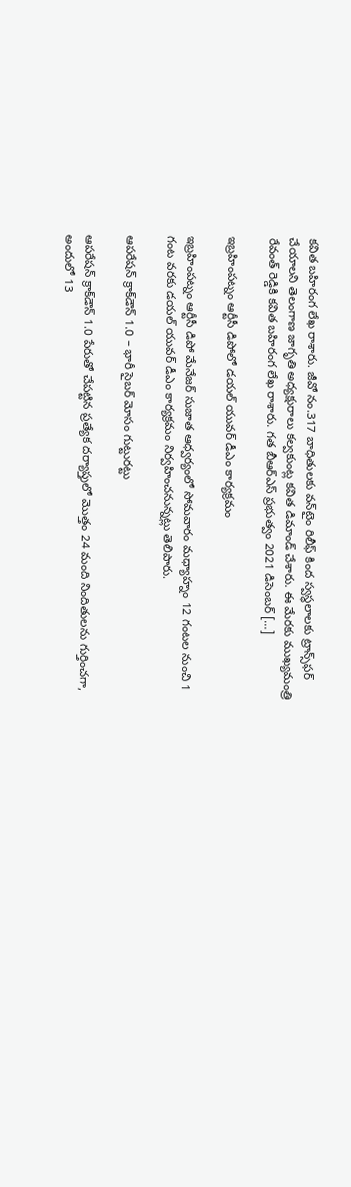కవిత బహిరంగ లేఖ రాశారు. జీవో నం.317 బాధితులకు వన్‌టైం రిలీఫ్ కింద స్వస్థలాలకు ట్రాన్స్‌ఫర్ చేయాలని తెలంగాణ జాగృతి అధ్యక్షురాలు కల్వకుంట్ల కవిత డిమాండ్ చేశారు. ఈ మేరకు ముఖ్యమంత్రి రేవంత్ రెడ్డికి కవిత బహిరంగ లేఖ రాశారు. గత బీఆర్ఎస్ ప్రభుత్వం 2021 డిసెంబర్ […]

ఇబ్రహింపట్నం ఆర్టీసీ డిపోలో డయల్ యువర్ డీఎం కార్యక్రమం

ఇబ్రహింపట్నం ఆర్టీసీ డిపో మేనేజర్ సుజాత ఆధ్వర్యంలో సోమవారం మధ్యాహ్నం 12 గంటల నుంచి 1 గంట వరకు డయల్ యువర్ డీఎం కార్యక్రమం నిర్వహించనున్నట్లు తెలిపారు.

ఆపరేషన్ క్రాక్‌డౌన్ 1.0 – భారీ సైబర్ మోసం గుట్టురట్టు

ఆపరేషన్ క్రాక్‌డౌన్ 1.0 పేరుతో చేపట్టిన ప్రత్యేక దర్యాప్తులో మొత్తం 24 మంది నిందితులను గుర్తించగా, అందులో 13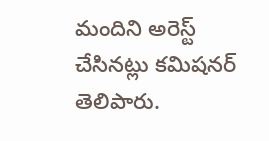మందిని అరెస్ట్ చేసినట్లు కమిషనర్ తెలిపారు.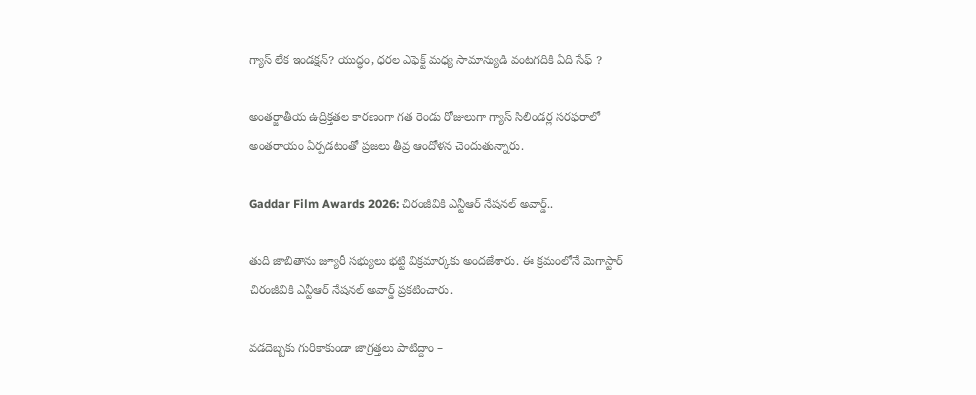గ్యాస్ లేక ఇండక్షన్? యుద్ధం, ధరల ఎఫెక్ట్ మధ్య సామాన్యుడి వంటగదికి ఏది సేఫ్ ?

అంతర్జాతీయ ఉద్రిక్తతల కారణంగా గత రెండు రోజులుగా గ్యాస్ సిలిండర్ల సరఫరాలో అంతరాయం ఏర్పడటంతో ప్రజలు తీవ్ర ఆందోళన చెందుతున్నారు.

Gaddar Film Awards 2026: చిరంజీవికి ఎన్టీఆర్ నేషనల్ అవార్డ్..

తుది జాబితాను జ్యూరీ సభ్యులు భట్టి విక్రమార్కకు అందజేశారు. ఈ క్రమంలోనే మెగాస్టార్ చిరంజీవికి ఎన్టీఆర్ నేషనల్ అవార్డ్ ప్రకటించారు.

వడదెబ్బకు గురికాకుండా జాగ్రత్తలు పాటిద్దాం –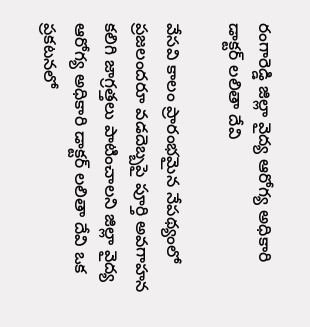రంగారెడ్డి జిల్లా వైద్య ఆరోగ్య అధికారి డాక్టర్ లలితా దేవి

వేసవి కాలం ప్రారంభమైన నేపథ్యంలో ప్రజలందరూ వడదెబ్బపై పూర్తి అవగాహన కలిగి జాగ్రత్తలు పాటించాలని జిల్లా వైద్య ఆరోగ్య అధికారి డాక్టర్ లలితా దేవి ఒక ప్రకటనలో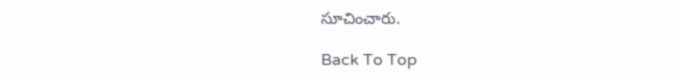సూచించారు.

Back To Top